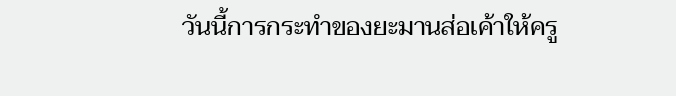วันนี้การกระทำของยะมานส่อเค้าให้ครู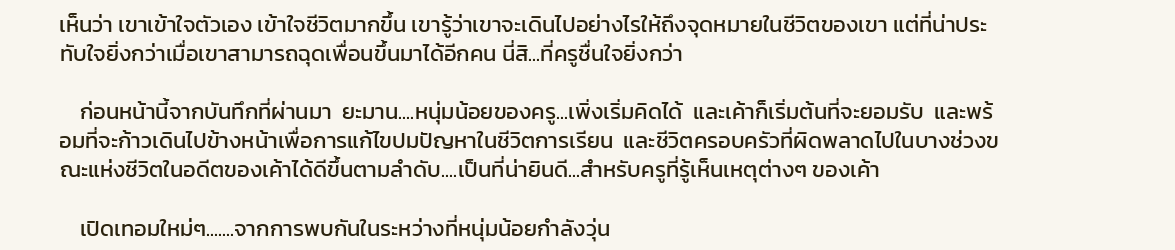เห็นว่า เขาเข้าใจตัวเอง เข้าใจชีวิตมากขึ้น เขารู้ว่าเขาจะเดินไปอย่างไรให้ถึงจุดหมายในชีวิตของเขา แต่ที่น่าประทับใจยิ่งกว่าเมื่อเขาสามารถฉุดเพื่อนขึ้นมาได้อีกคน นี่สิ...ที่ครูชื่นใจยิ่งกว่า

    ก่อนหน้านี้จากบันทึกที่ผ่านมา  ยะมาน....หนุ่มน้อยของครู...เพิ่งเริ่มคิดได้  และเค้าก็เริ่มต้นที่จะยอมรับ  และพร้อมที่จะก้าวเดินไปข้างหน้าเพื่อการแก้ไขปมปัญหาในชีวิตการเรียน  และชีวิตครอบครัวที่ผิดพลาดไปในบางช่วงขณะแห่งชีวิตในอดีตของเค้าได้ดีขึ้นตามลำดับ....เป็นที่น่ายินดี...สำหรับครูที่รู้เห็นเหตุต่างๆ ของเค้า

    เปิดเทอมใหม่ๆ.......จากการพบกันในระหว่างที่หนุ่มน้อยกำลังวุ่น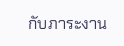กับภาระงาน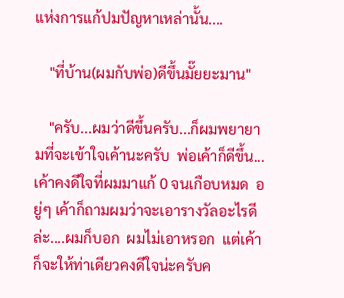แห่งการแก้ปมปัญหาเหล่านั้น....

    "ที่บ้าน(ผมกับพ่อ)ดีขึ้นมั๊ยยะมาน"

    "ครับ...ผมว่าดีขึ้นครับ...ก็ผมพยายามที่จะเข้าใจเค้านะครับ  พ่อเค้าก็ดีขึ้น...เค้าคงดีใจที่ผมมาแก้ 0 จนเกือบหมด  อยู่ๆ เค้าก็ถามผมว่าจะเอารางวัลอะไรดีล่ะ....ผมก็บอก  ผมไม่เอาหรอก  แต่เค้าก็จะให้ท่าเดียวคงดีใจน่ะครับค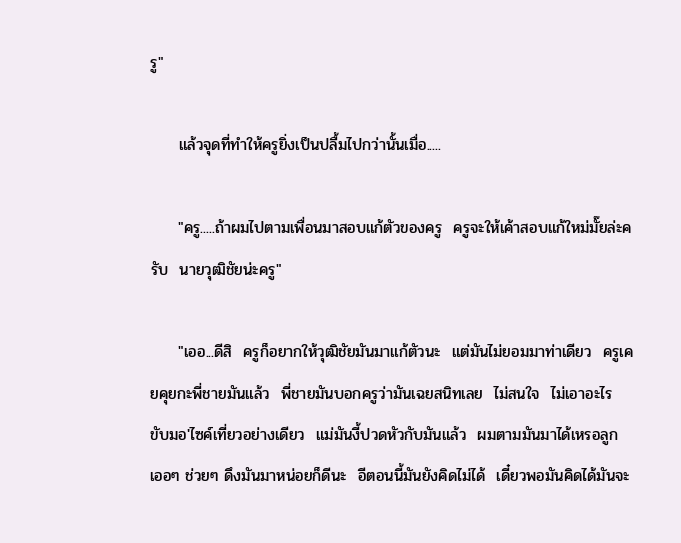รู"

     แล้วจุดที่ทำให้ครูยิ่งเป็นปลื้มไปกว่านั้นเมื่อ.....

     "ครู.....ถ้าผมไปตามเพื่อนมาสอบแก้ตัวของครู  ครูจะให้เค้าสอบแก้ใหม่มั๊ยล่ะครับ  นายวุฒิชัยน่ะครู"

     "เออ...ดีสิ  ครูก็อยากให้วุฒิชัยมันมาแก้ตัวนะ  แต่มันไม่ยอมมาท่าเดียว  ครูเคยคุยกะพี่ชายมันแล้ว  พี่ชายมันบอกครูว่ามันเฉยสนิทเลย  ไม่สนใจ  ไม่เอาอะไร  ขับมอ'ไซค์เที่ยวอย่างเดียว  แม่มันงี้ปวดหัวกับมันแล้ว  ผมตามมันมาได้เหรอลูก  เออๆ ช่วยๆ ดึงมันมาหน่อยก็ดีนะ  อีตอนนี้มันยังคิดไม่ได้  เดี๋ยวพอมันคิดได้มันจะ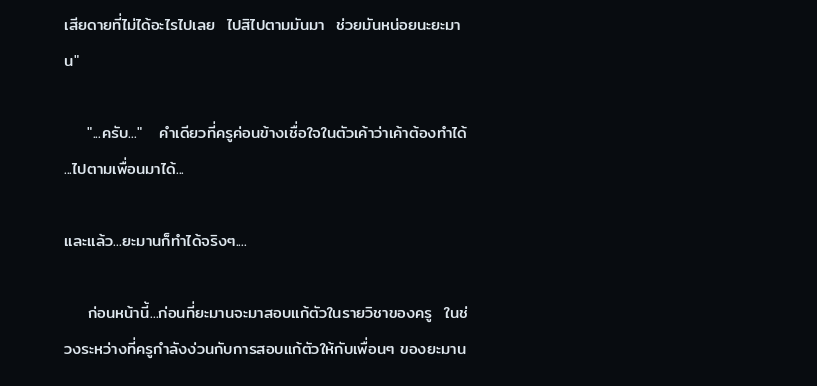เสียดายที่ไม่ได้อะไรไปเลย  ไปสิไปตามมันมา  ช่วยมันหน่อยนะยะมาน"

    "...ครับ..."   คำเดียวที่ครูค่อนข้างเชื่อใจในตัวเค้าว่าเค้าต้องทำได้  ...ไปตามเพื่อนมาได้...

และแล้ว...ยะมานก็ทำได้จริงๆ....

    ก่อนหน้านี้...ก่อนที่ยะมานจะมาสอบแก้ตัวในรายวิชาของครู  ในช่วงระหว่างที่ครูกำลังง่วนกับการสอบแก้ตัวให้กับเพื่อนๆ ของยะมาน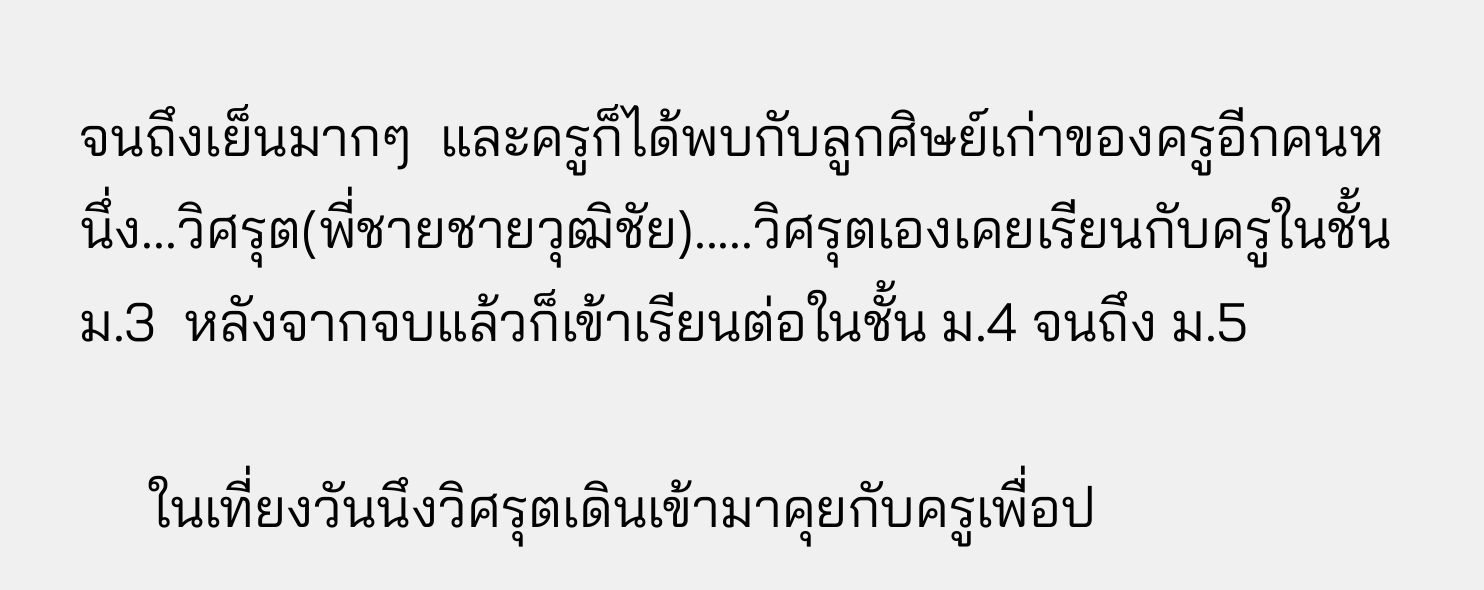จนถึงเย็นมากๆ  และครูก็ได้พบกับลูกศิษย์เก่าของครูอีกคนหนึ่ง...วิศรุต(พี่ชายชายวุฒิชัย).....วิศรุตเองเคยเรียนกับครูในชั้น ม.3  หลังจากจบแล้วก็เข้าเรียนต่อในชั้น ม.4 จนถึง ม.5

     ในเที่ยงวันนึงวิศรุตเดินเข้ามาคุยกับครูเพื่อป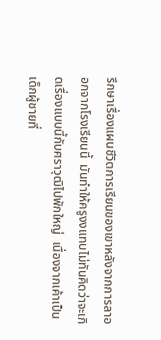รึกษาเรื่องแผนชีวิตการเรียนของเขาหลังจากการลาออกจากโรงเรียนนี้  มันทำให้ครูงงแทบไม่ทันคิดว่าจะเกิดเรื่องแบบนี้กับศราวุฒิไปพักใหญ่  เนื่องจากเค้าเป็นเด็กผู้ชายที่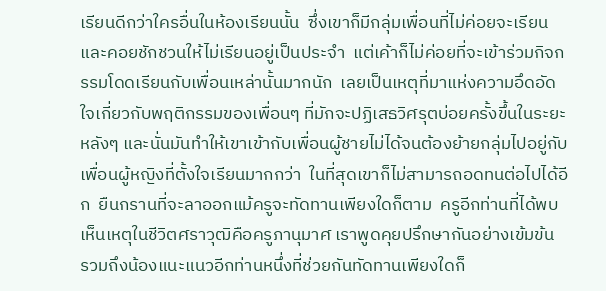เรียนดีกว่าใครอื่นในห้องเรียนนั้น  ซึ่งเขาก็มีกลุ่มเพื่อนที่ไม่ค่อยจะเรียนและคอยชักชวนให้ไม่เรียนอยู่เป็นประจำ  แต่เค้าก็ไม่ค่อยที่จะเข้าร่วมกิจกรรมโดดเรียนกับเพื่อนเหล่านั้นมากนัก  เลยเป็นเหตุที่มาแห่งความอึดอัดใจเกี่ยวกับพฤติกรรมของเพื่อนๆ ที่มักจะปฏิเสธวิศรุตบ่อยครั้งขึ้นในระยะหลังๆ และนั่นมันทำให้เขาเข้ากับเพื่อนผู้ชายไม่ได้จนต้องย้ายกลุ่มไปอยู่กับเพื่อนผู้หญิงที่ตั้งใจเรียนมากกว่า  ในที่สุดเขาก็ไม่สามารถอดทนต่อไปได้อีก  ยืนกรานที่จะลาออกแม้ครูจะทัดทานเพียงใดก็ตาม  ครูอีกท่านที่ได้พบเห็นเหตุในชีวิตศราวุฒิคือครูภานุมาศ เราพูดคุยปรึกษากันอย่างเข้มข้น  รวมถึงน้องแนะแนวอีกท่านหนึ่งที่ช่วยกันทัดทานเพียงใดก็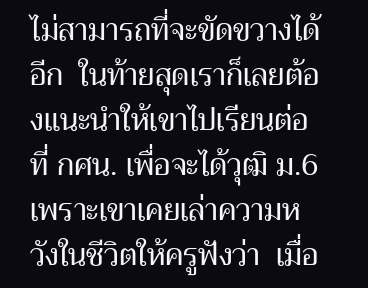ไม่สามารถที่จะขัดขวางได้อีก  ในท้ายสุดเราก็เลยต้องแนะนำให้เขาไปเรียนต่อที่ กศน. เพื่อจะได้วุฒิ ม.6 เพราะเขาเคยเล่าความหวังในชีวิตให้ครูฟังว่า  เมื่อ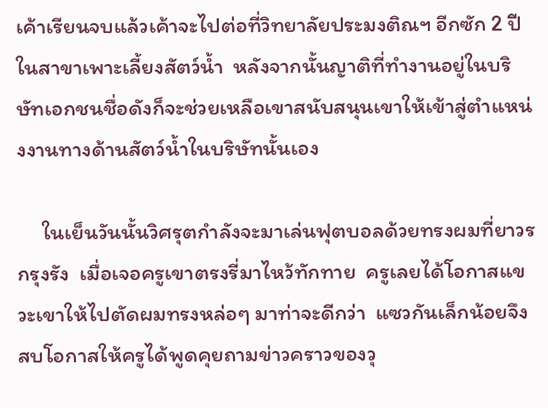เค้าเรียนจบแล้วเค้าจะไปต่อที่วิทยาลัยประมงติณฯ อีกซัก 2 ปี ในสาขาเพาะเลี้ยงสัตว์น้ำ  หลังจากนั้นญาติที่ทำงานอยู่ในบริษัทเอกชนชื่อดังก็จะช่วยเหลือเขาสนับสนุนเขาให้เข้าสู่ตำแหน่งงานทางด้านสัตว์น้ำในบริษัทนั้นเอง

     ในเย็นวันนั้นวิศรุตกำลังจะมาเล่นฟุตบอลด้วยทรงผมที่ยาวรกรุงรัง  เมื่อเจอครูเขาตรงรี่มาไหว้ทักทาย  ครูเลยได้โอกาสแขวะเขาให้ไปตัดผมทรงหล่อๆ มาท่าจะดีกว่า  แซวกันเล็กน้อยจึงสบโอกาสให้ครูได้พูดคุยถามข่าวคราวของวุ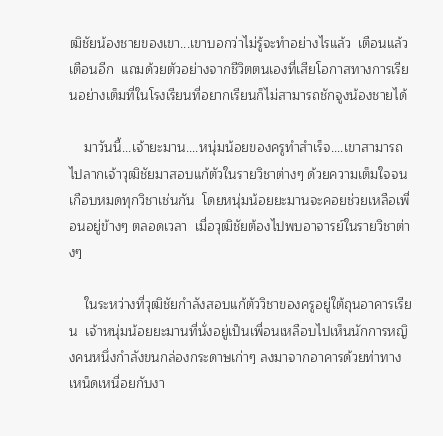ฒิชัยน้องชายของเขา...เขาบอกว่าไม่รู้จะทำอย่างไรแล้ว  เตือนแล้วเตือนอีก  แถมด้วยตัวอย่างจากชีวิตตนเองที่เสียโอกาสทางการเรียนอย่างเต็มที่ในโรงเรียนที่อยากเรียนก็ไม่สามารถชักจูงน้องชายได้

    มาวันนี้...เจ้ายะมาน....หนุ่มน้อยของครูทำสำเร็จ....เขาสามารถไปลากเจ้าวุฒิชัยมาสอบแก้ตัวในรายวิชาต่างๆ ด้วยความเต็มใจจนเกือบหมดทุกวิชาเช่นกัน  โดยหนุ่มน้อยยะมานจะคอยช่วยเหลือเพื่อนอยู่ข้างๆ ตลอดเวลา  เมื่อวุฒิชัยต้องไปพบอาจารย์ในรายวิชาต่างๆ

    ในระหว่างที่วุฒิชัยกำลังสอบแก้ตัววิชาของครูอยู่ใต้ถุนอาคารเรียน  เจ้าหนุ่มน้อยยะมานที่นั่งอยู่เป็นเพื่อนเหลือบไปเห็นนักการหญิงคนหนึ่งกำลังขนกล่องกระดาษเก่าๆ ลงมาจากอาคารด้วยท่าทางเหน็ดเหนื่อยกับงา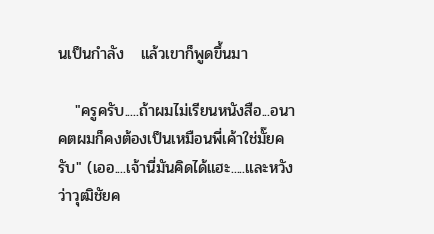นเป็นกำลัง   แล้วเขาก็พูดขึ้นมา

   "ครูครับ.....ถ้าผมไม่เรียนหนังสือ...อนาคตผมก็คงต้องเป็นเหมือนพี่เค้าใช่มั๊ยครับ" (เออ....เจ้านี่มันคิดได้แฮะ.....และหวังว่าวุฒิชัยค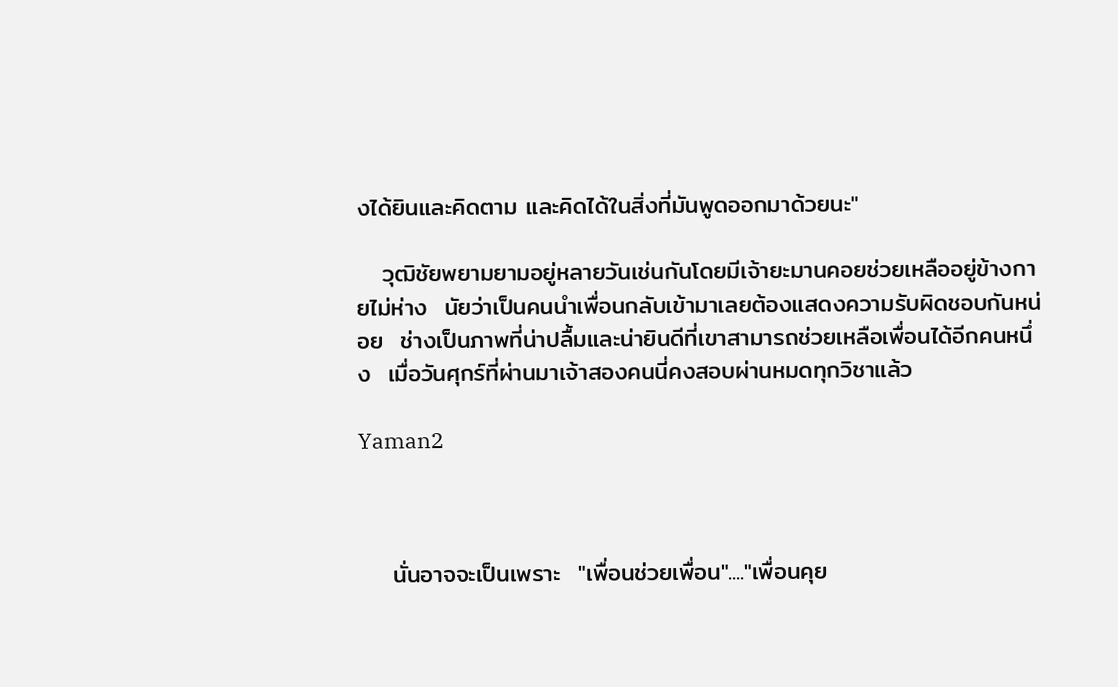งได้ยินและคิดตาม และคิดได้ในสิ่งที่มันพูดออกมาด้วยนะ"

   วุฒิชัยพยามยามอยู่หลายวันเช่นกันโดยมีเจ้ายะมานคอยช่วยเหลืออยู่ข้างกายไม่ห่าง  นัยว่าเป็นคนนำเพื่อนกลับเข้ามาเลยต้องแสดงความรับผิดชอบกันหน่อย  ช่างเป็นภาพที่น่าปลื้มและน่ายินดีที่เขาสามารถช่วยเหลือเพื่อนได้อีกคนหนึ่ง  เมื่อวันศุกร์ที่ผ่านมาเจ้าสองคนนี่คงสอบผ่านหมดทุกวิชาแล้ว

Yaman2



    นั่นอาจจะเป็นเพราะ  "เพื่อนช่วยเพื่อน"...."เพื่อนคุย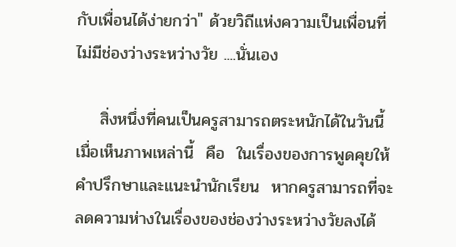กับเพื่อนได้ง่ายกว่า" ด้วยวิถีแห่งความเป็นเพื่อนที่ไม่มีช่องว่างระหว่างวัย ....นั่นเอง

    สิ่งหนึ่งที่คนเป็นครูสามารถตระหนักได้ในวันนี้เมื่อเห็นภาพเหล่านี้  คือ  ในเรื่องของการพูดคุยให้คำปรึกษาและแนะนำนักเรียน  หากครูสามารถที่จะลดความห่างในเรื่องของช่องว่างระหว่างวัยลงได้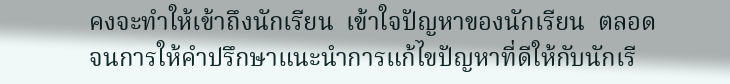คงจะทำให้เข้าถึงนักเรียน  เข้าใจปัญหาของนักเรียน  ตลอดจนการให้คำปรึกษาแนะนำการแก้ไขปัญหาที่ดีให้กับนักเรี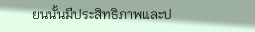ยนนั้นมีประสิทธิภาพและป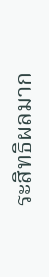ระสิทธิผลมาก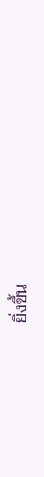ยิ่งขึ้น